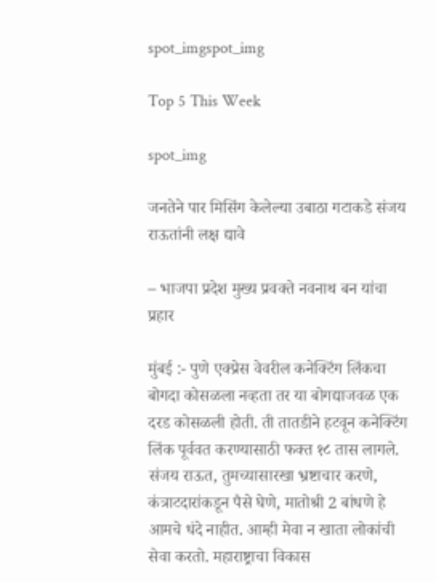spot_imgspot_img

Top 5 This Week

spot_img

जनतेने पार मिसिंग केलेल्या उबाठा गटाकडे संजय राऊतांनी लक्ष द्यावे

– भाजपा प्रदेश मुख्य प्रवक्ते नवनाथ बन यांचा प्रहार

मुंबई :- पुणे एक्प्रेस वेवरील कनेक्टिंग लिंकचा बोगदा कोसळला नव्हता तर या बोगद्याजवळ एक दरड कोसळली होती. ती तातडीने हटवून कनेक्टिंग लिंक पूर्ववत करण्यासाठी फक्त १८ तास लागले. संजय राऊत, तुमच्यासारखा भ्रष्टाचार करणे, कंत्राटदारांकडून पैसे घेणे, मातोश्री 2 बांधणे हे आमचे धंदे नाहीत. आम्ही मेवा न खाता लोकांची सेवा करतो. महाराष्ट्राचा विकास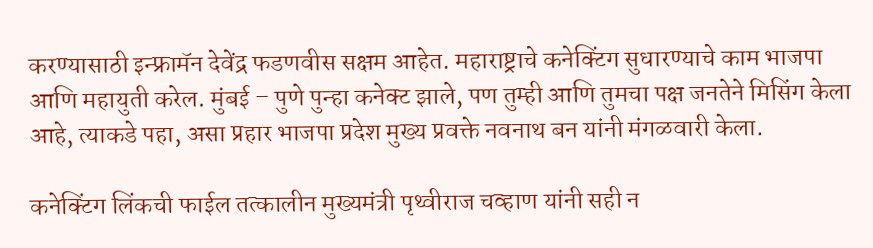करण्यासाठी इन्फ्रामॅन देवेंद्र फडणवीस सक्षम आहेत. महाराष्ट्राचे कनेक्टिंग सुधारण्याचे काम भाजपा आणि महायुती करेल. मुंबई – पुणे पुन्हा कनेक्ट झाले, पण तुम्ही आणि तुमचा पक्ष जनतेने मिसिंग केला आहे, त्याकडे पहा, असा प्रहार भाजपा प्रदेश मुख्य प्रवक्ते नवनाथ बन यांनी मंगळवारी केला.

कनेक्टिंग लिंकची फाईल तत्कालीन मुख्यमंत्री पृथ्वीराज चव्हाण यांनी सही न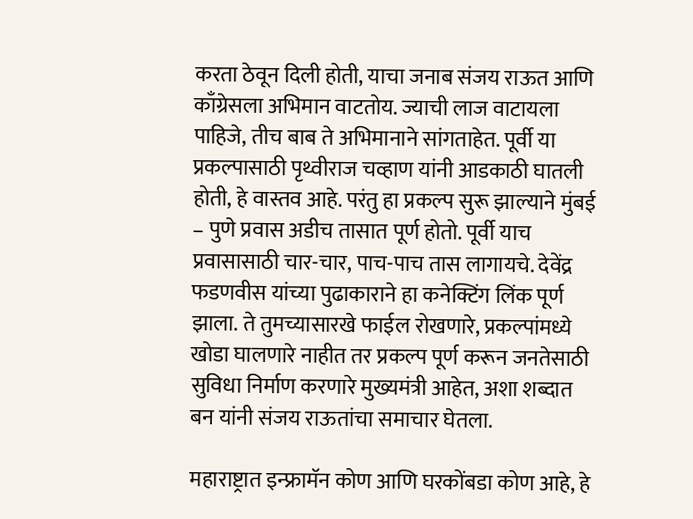करता ठेवून दिली होती, याचा जनाब संजय राऊत आणि काँग्रेसला अभिमान वाटतोय. ज्याची लाज वाटायला पाहिजे, तीच बाब ते अभिमानाने सांगताहेत. पूर्वी या प्रकल्पासाठी पृथ्वीराज चव्हाण यांनी आडकाठी घातली होती, हे वास्तव आहे. परंतु हा प्रकल्प सुरू झाल्याने मुंबई – पुणे प्रवास अडीच तासात पूर्ण होतो. पूर्वी याच प्रवासासाठी चार-चार, पाच-पाच तास लागायचे. देवेंद्र फडणवीस यांच्या पुढाकाराने हा कनेक्टिंग लिंक पूर्ण झाला. ते तुमच्यासारखे फाईल रोखणारे, प्रकल्पांमध्ये खोडा घालणारे नाहीत तर प्रकल्प पूर्ण करून जनतेसाठी सुविधा निर्माण करणारे मुख्यमंत्री आहेत, अशा शब्दात बन यांनी संजय राऊतांचा समाचार घेतला.

महाराष्ट्रात इन्फ्रामॅन कोण आणि घरकोंबडा कोण आहे, हे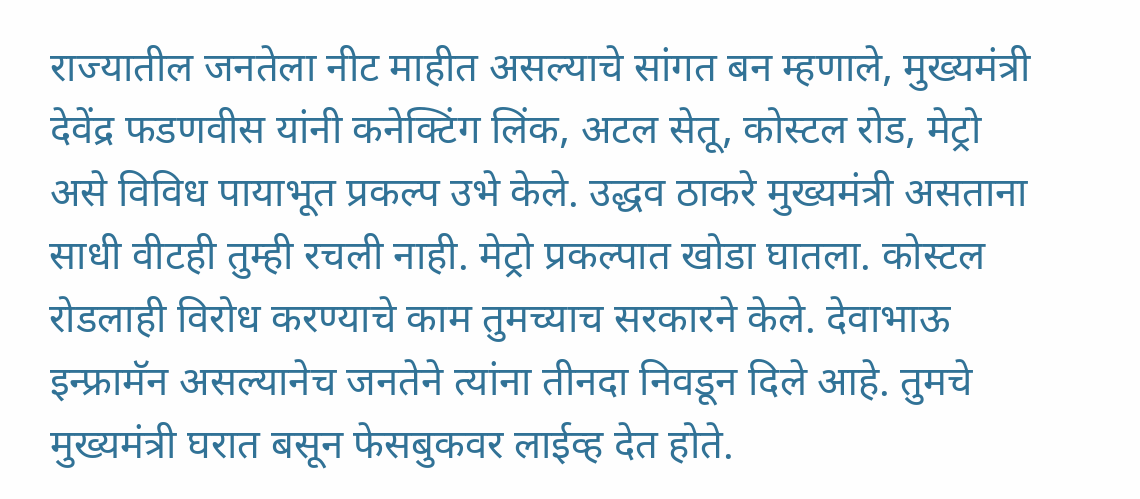राज्यातील जनतेला नीट माहीत असल्याचे सांगत बन म्हणाले, मुख्यमंत्री देवेंद्र फडणवीस यांनी कनेक्टिंग लिंक, अटल सेतू, कोस्टल रोड, मेट्रो असे विविध पायाभूत प्रकल्प उभे केले. उद्धव ठाकरे मुख्यमंत्री असताना साधी वीटही तुम्ही रचली नाही. मेट्रो प्रकल्पात खोडा घातला. कोस्टल रोडलाही विरोध करण्याचे काम तुमच्याच सरकारने केले. देवाभाऊ इन्फ्रामॅन असल्यानेच जनतेने त्यांना तीनदा निवडून दिले आहे. तुमचे मुख्यमंत्री घरात बसून फेसबुकवर लाईव्ह देत होते.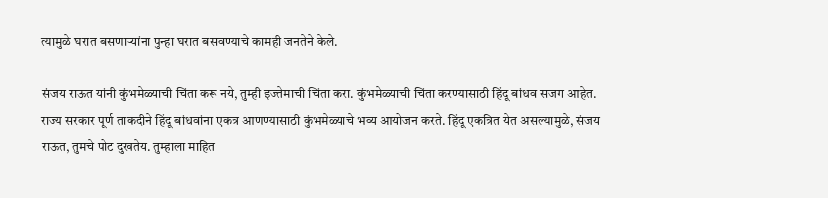त्यामुळे घरात बसणाऱ्यांना पुन्हा घरात बसवण्याचे कामही जनतेने केले.

संजय राऊत यांनी कुंभमेळ्याची चिंता करू नये, तुम्ही इज्तेमाची चिंता करा. कुंभमेळ्याची चिंता करण्यासाठी हिंदू बांधव सजग आहेत. राज्य सरकार पूर्ण ताकदीने हिंदू बांधवांना एकत्र आणण्यासाठी कुंभमेळ्याचे भव्य आयोजन करते. हिंदू एकत्रित येत असल्यामुळे, संजय राऊत, तुमचे पोट दुखतेय. तुम्हाला माहित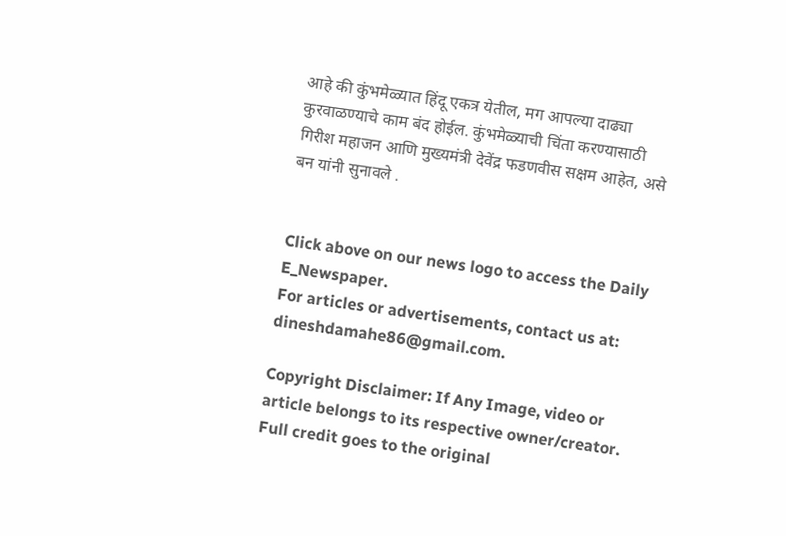आहे की कुंभमेळ्यात हिंदू एकत्र येतील, मग आपल्या दाढ्या कुरवाळण्याचे काम बंद होईल. कुंभमेळ्याची चिंता करण्यासाठी गिरीश महाजन आणि मुख्यमंत्री देवेंद्र फडणवीस सक्षम आहेत, असे बन यांनी सुनावले .


Click above on our news logo to access the Daily E_Newspaper.
For articles or advertisements, contact us at: dineshdamahe86@gmail.com.

Copyright Disclaimer: If Any Image, video or article belongs to its respective owner/creator. Full credit goes to the original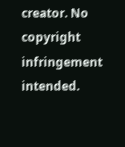creator. No copyright infringement intended.